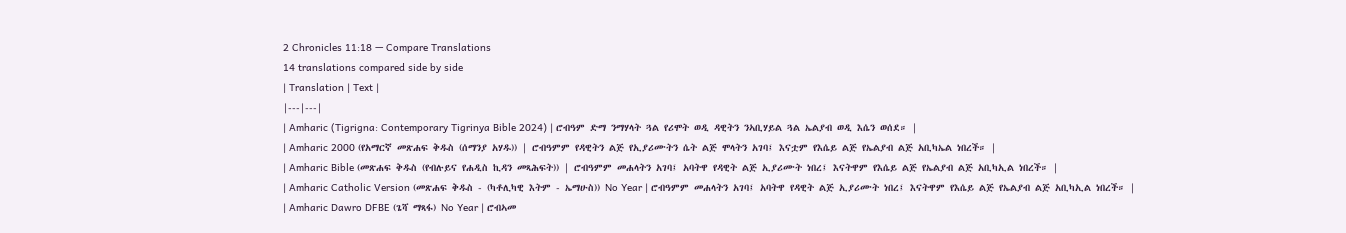2 Chronicles 11:18 — Compare Translations
14 translations compared side by side
| Translation | Text |
|---|---|
| Amharic (Tigrigna: Contemporary Tigrinya Bible 2024) | ሮብዓም ድማ ንማሃላት ጓል የሪሞት ወዲ ዳዊትን ንኣቢሃይል ጓል ኤልያብ ወዲ እሴን ወሰደ። |
| Amharic 2000 (የአማርኛ መጽሐፍ ቅዱስ (ሰማንያ አሃዱ)) | ሮብዓምም የዳዊትን ልጅ የኢያሪሙትን ሴት ልጅ ሞላትን አገባ፤ እናቷም የእሴይ ልጅ የኤልያብ ልጅ አቢካኤል ነበረች። |
| Amharic Bible (መጽሐፍ ቅዱስ (የብሉይና የሐዲስ ኪዳን መጻሕፍት)) | ሮብዓምም መሐላትን አገባ፤ አባትዋ የዳዊት ልጅ ኢያሪሙት ነበረ፤ እናትዋም የእሴይ ልጅ የኤልያብ ልጅ አቢካኢል ነበረች። |
| Amharic Catholic Version (መጽሐፍ ቅዱስ - (ካቶሊካዊ እትም - ኤማሁስ)) No Year | ሮብዓምም መሐላትን አገባ፤ አባትዋ የዳዊት ልጅ ኢያሪሙት ነበረ፤ እናትዋም የእሴይ ልጅ የኤልያብ ልጅ አቢካኢል ነበረች። |
| Amharic Dawro DFBE (ጌሻ ማጻፋ) No Year | ሮብኣመ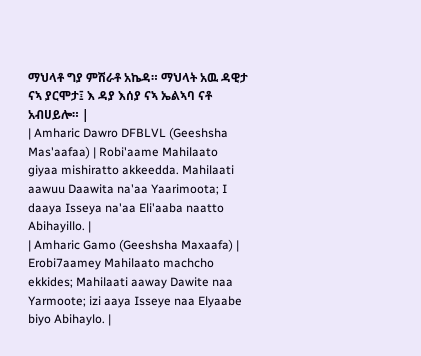ማህላቶ ግያ ምሽራቶ አኬዳ። ማህላት አዉ ዳዊታ ናኣ ያርሞታ፤ እ ዳያ እሰያ ናኣ ኤልኣባ ናቶ አብሀይሎ። |
| Amharic Dawro DFBLVL (Geeshsha Mas'aafaa) | Robi'aame Mahilaato giyaa mishiratto akkeedda. Mahilaati aawuu Daawita na'aa Yaarimoota; I daaya Isseya na'aa Eli'aaba naatto Abihayillo. |
| Amharic Gamo (Geeshsha Maxaafa) | Erobi7aamey Mahilaato machcho ekkides; Mahilaati aaway Dawite naa Yarmoote; izi aaya Isseye naa Elyaabe biyo Abihaylo. |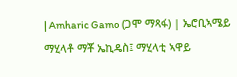| Amharic Gamo (ጋሞ ማጻፋ) | ኤሮቢኣሜይ ማሂላቶ ማቾ ኤኪዴስ፤ ማሂላቲ ኣዋይ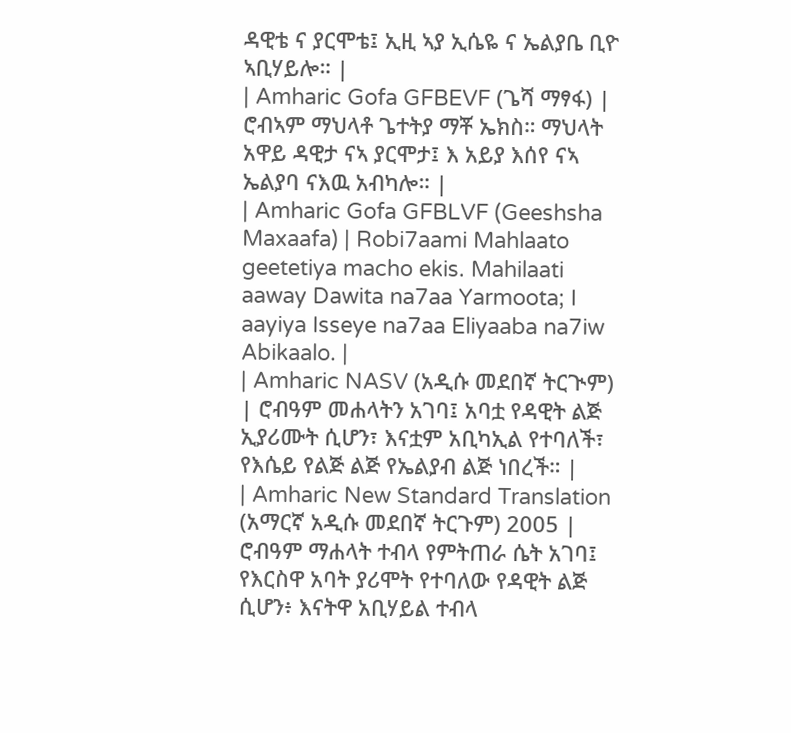ዳዊቴ ና ያርሞቴ፤ ኢዚ ኣያ ኢሴዬ ና ኤልያቤ ቢዮ ኣቢሃይሎ። |
| Amharic Gofa GFBEVF (ጌሻ ማፃፋ) | ሮብኣም ማህላቶ ጌተትያ ማቾ ኤክስ። ማህላት አዋይ ዳዊታ ናኣ ያርሞታ፤ እ አይያ እሰየ ናኣ ኤልያባ ናእዉ አብካሎ። |
| Amharic Gofa GFBLVF (Geeshsha Maxaafa) | Robi7aami Mahlaato geetetiya macho ekis. Mahilaati aaway Dawita na7aa Yarmoota; I aayiya Isseye na7aa Eliyaaba na7iw Abikaalo. |
| Amharic NASV (አዲሱ መደበኛ ትርጒም) | ሮብዓም መሐላትን አገባ፤ አባቷ የዳዊት ልጅ ኢያሪሙት ሲሆን፣ እናቷም አቢካኢል የተባለች፣ የእሴይ የልጅ ልጅ የኤልያብ ልጅ ነበረች። |
| Amharic New Standard Translation (አማርኛ አዲሱ መደበኛ ትርጉም) 2005 | ሮብዓም ማሐላት ተብላ የምትጠራ ሴት አገባ፤ የእርስዋ አባት ያሪሞት የተባለው የዳዊት ልጅ ሲሆን፥ እናትዋ አቢሃይል ተብላ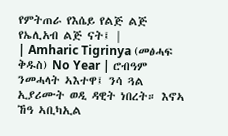የምትጠራ የእሴይ የልጅ ልጅ የኤሊአብ ልጅ ናት፤ |
| Amharic Tigrinya (መፅሓፍ ቅዱስ) No Year | ሮብዓም ንመሓላት ኣእተዋ፤ ንሳ ጓል ኢያሪሙት ወዲ ዳዊት ነበረት። እኖኣ ኸዓ ኣቢካኢል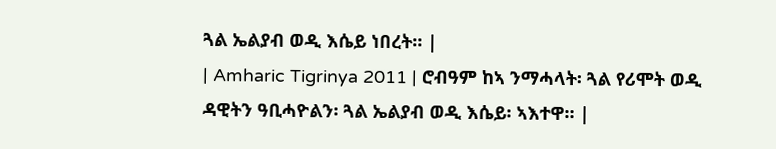ጓል ኤልያብ ወዲ እሴይ ነበረት። |
| Amharic Tigrinya 2011 | ሮብዓም ከኣ ንማሓላት፡ ጓል የሪሞት ወዲ ዳዊትን ዓቢሓዮልን፡ ጓል ኤልያብ ወዲ እሴይ፡ ኣእተዋ። |